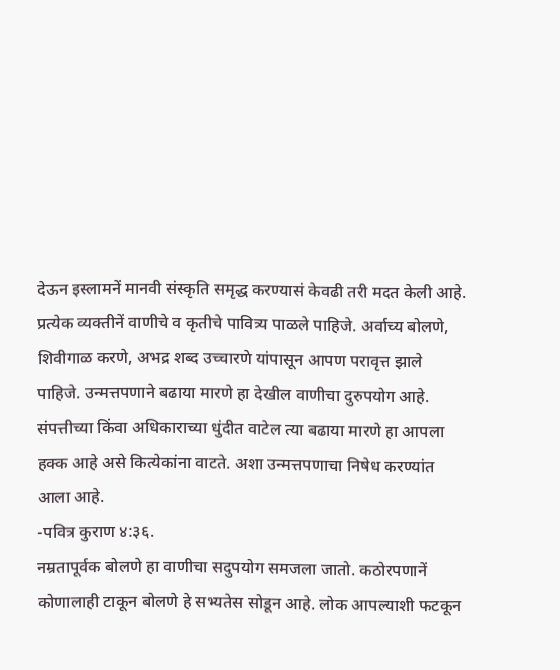देऊन इस्लामनें मानवी संस्कृति समृद्ध करण्यासं केवढी तरी मदत केली आहे.
प्रत्येक व्यक्तीनें वाणीचे व कृतीचे पावित्र्य पाळले पाहिजे. अर्वाच्य बोलणे, शिवीगाळ करणे, अभद्र शब्द उच्चारणे यांपासून आपण परावृत्त झाले पाहिजे. उन्मत्तपणाने बढाया मारणे हा देखील वाणीचा दुरुपयोग आहे. संपत्तीच्या किंवा अधिकाराच्या धुंदीत वाटेल त्या बढाया मारणे हा आपला हक्क आहे असे कित्येकांना वाटते. अशा उन्मत्तपणाचा निषेध करण्यांत आला आहे.
-पवित्र कुराण ४:३६.
नम्रतापूर्वक बोलणे हा वाणीचा सदुपयोग समजला जातो. कठोरपणानें कोणालाही टाकून बोलणे हे सभ्यतेस सोडून आहे. लोक आपल्याशी फटकून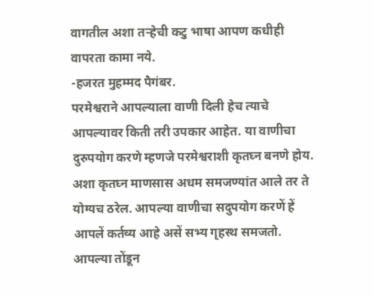वागतील अशा तऱ्हेची कटु भाषा आपण कधीही वापरता कामा नये.
-हजरत मुहम्मद पैगंबर.
परमेश्वराने आपल्याला वाणी दिली हेच त्याचे आपल्यावर किती तरी उपकार आहेत. या वाणीचा दुरुपयोग करणे म्हणजे परमेश्वराशी कृतघ्न बनणे होय. अशा कृतघ्न माणसास अधम समजण्यांत आले तर ते योग्यच ठरेल. आपल्या वाणीचा सदुपयोग करणें हें आपलें कर्तव्य आहे असें सभ्य गृहस्थ समजतो. आपल्या तोंडून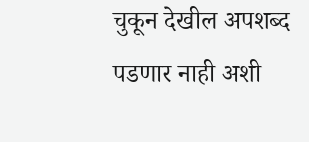चुकून देखील अपशब्द पडणार नाही अशी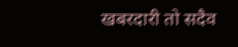खबरदारी तो सदैव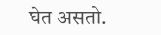घेत असतो.